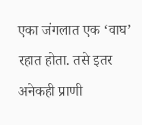एका जंगलात एक ‘वाघ’ रहात होता. तसे इतर अनेकही प्राणी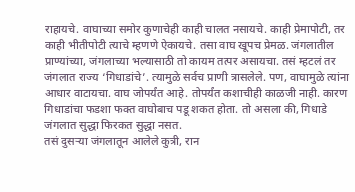राहायचे. वाघाच्या समोर कुणाचेही काही चालत नसायचे. काही प्रेमापोटी, तर काही भीतीपोटी त्याचे म्हणणे ऐकायचे. तसा वाघ खूपच प्रेमळ. जंगलातील प्राण्यांच्या, जंगलाच्या भल्यासाठी तो कायम तत्पर असायचा. तसं म्हटलं तर जंगलात राज्य ‘गिधाडांचे’. त्यामुळे सर्वच प्राणी त्रासलेले. पण, वाघामुळे त्यांना आधार वाटायचा. वाघ जोपर्यंत आहे. तोपर्यंत कशाचीही काळजी नाही. कारण गिधाडांचा फडशा फक्त वाघोबाच पडू शकत होता. तो असला की, गिधाडे जंगलात सुद्धा फिरकत सुद्धा नसत.
तसं दुसऱ्या जंगलातून आलेले कुत्री, रान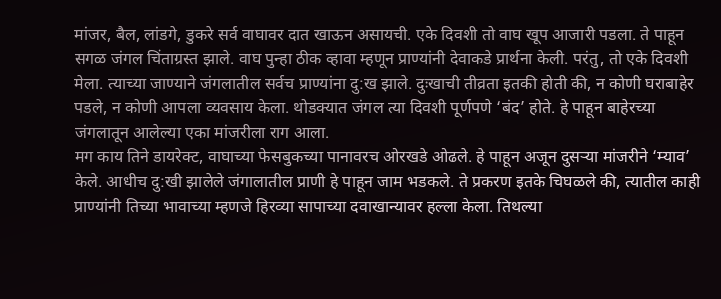मांजर, बैल, लांडगे, डुकरे सर्व वाघावर दात खाऊन असायची. एके दिवशी तो वाघ खूप आजारी पडला. ते पाहून सगळ जंगल चिंताग्रस्त झाले. वाघ पुन्हा ठीक व्हावा म्हणून प्राण्यांनी देवाकडे प्रार्थना केली. परंतु, तो एके दिवशी मेला. त्याच्या जाण्याने जंगलातील सर्वच प्राण्यांना दु:ख झाले. दुःखाची तीव्रता इतकी होती की, न कोणी घराबाहेर पडले, न कोणी आपला व्यवसाय केला. थोडक्यात जंगल त्या दिवशी पूर्णपणे ‘बंद’ होते. हे पाहून बाहेरच्या जंगलातून आलेल्या एका मांजरीला राग आला.
मग काय तिने डायरेक्ट, वाघाच्या फेसबुकच्या पानावरच ओरखडे ओढले. हे पाहून अजून दुसऱ्या मांजरीने ‘म्याव’ केले. आधीच दु:खी झालेले जंगालातील प्राणी हे पाहून जाम भडकले. ते प्रकरण इतके चिघळले की, त्यातील काही प्राण्यांनी तिच्या भावाच्या म्हणजे हिरव्या सापाच्या दवाखान्यावर हल्ला केला. तिथल्या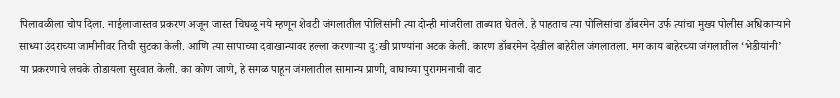पिलावळीला चोप दिला. नाईलाजास्तव प्रकरण अजून जास्त चिघळू नये म्हणून शेवटी जंगलातील पोलिसांनी त्या दोन्ही मांजरीला ताब्यात घेतले. हे पाहताच त्या पोलिसांचा डॉबरमेन उर्फ त्यांचा मुख्य पोलीस अधिकाऱ्याने साध्या उंदराच्या जामीनीवर तिची सुटका केली. आणि त्या सापाच्या दवाखान्यावर हल्ला करणाऱ्या दु:खी प्राण्यांना अटक केली. कारण डॉबरमेन देखील बाहेरील जंगलातला. मग काय बाहेरच्या जंगलातील ‘भेडीयांनी’ या प्रकरणाचे लचके तोडायला सुरवात केली. का कोण जाणे, हे सगळ पाहून जंगलातील सामान्य प्राणी, वाघाच्या पुरागमनाची वाट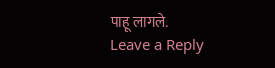पाहू लागले.
Leave a Reply